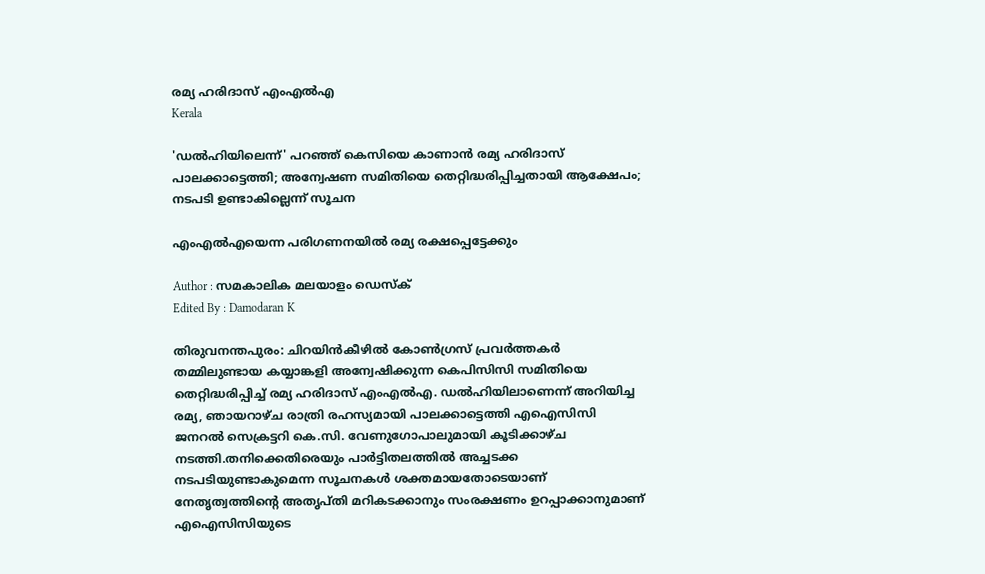രമ്യ ഹരിദാസ് എംഎല്‍എ
Kerala

'ഡൽഹിയിലെന്ന്' പറഞ്ഞ് കെസിയെ കാണാൻ രമ്യ ഹരിദാസ് പാലക്കാട്ടെത്തി; അന്വേഷണ സമിതിയെ തെറ്റിദ്ധരിപ്പിച്ചതായി ആക്ഷേപം; നടപടി ഉണ്ടാകില്ലെന്ന് സൂചന

എംഎൽഎയെന്ന പരിഗണനയിൽ രമ്യ രക്ഷപ്പെട്ടേക്കും

Author : സമകാലിക മലയാളം ഡെസ്ക്
Edited By : Damodaran K

തിരുവനന്തപുരം: ചിറയിൻകീഴിൽ കോൺഗ്രസ് പ്രവർത്തകർ തമ്മിലുണ്ടായ കയ്യാങ്കളി അന്വേഷിക്കുന്ന കെപിസിസി സമിതിയെ തെറ്റിദ്ധരിപ്പിച്ച് രമ്യ ഹരിദാസ് എംഎൽഎ. ഡൽഹിയിലാണെന്ന് അറിയിച്ച രമ്യ, ഞായറാഴ്ച രാത്രി രഹസ്യമായി പാലക്കാട്ടെത്തി എഐസിസി ജനറൽ സെക്രട്ടറി കെ.സി. വേണുഗോപാലുമായി കൂടിക്കാഴ്ച നടത്തി.തനിക്കെതിരെയും പാർട്ടിതലത്തിൽ അച്ചടക്ക നടപടിയുണ്ടാകുമെന്ന സൂചനകൾ ശക്തമായതോടെയാണ് നേതൃത്വത്തിന്റെ അതൃപ്തി മറികടക്കാനും സംരക്ഷണം ഉറപ്പാക്കാനുമാണ് എഐസിസിയുടെ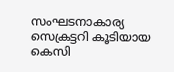സംഘടനാകാര്യ സെക്രട്ടറി കൂടിയായ കെസി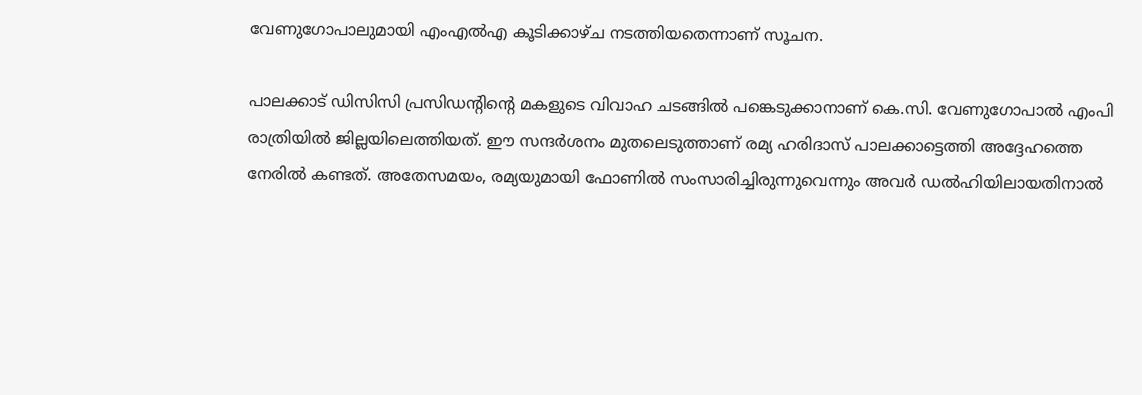വേണുഗോപാലുമായി എംഎൽഎ കൂടിക്കാഴ്ച നടത്തിയതെന്നാണ് സൂചന.

പാലക്കാട് ഡിസിസി പ്രസിഡന്റിന്റെ മകളുടെ വിവാഹ ചടങ്ങിൽ പങ്കെടുക്കാനാണ് കെ.സി. വേണുഗോപാൽ എംപി രാത്രിയിൽ ജില്ലയിലെത്തിയത്. ഈ സന്ദർശനം മുതലെടുത്താണ് രമ്യ ഹരിദാസ് പാലക്കാട്ടെത്തി അദ്ദേഹത്തെ നേരിൽ കണ്ടത്. അതേസമയം, രമ്യയുമായി ഫോണിൽ സംസാരിച്ചിരുന്നുവെന്നും അവർ ഡൽഹിയിലായതിനാൽ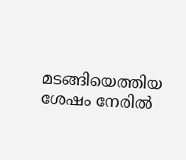മടങ്ങിയെത്തിയ ശേഷം നേരിൽ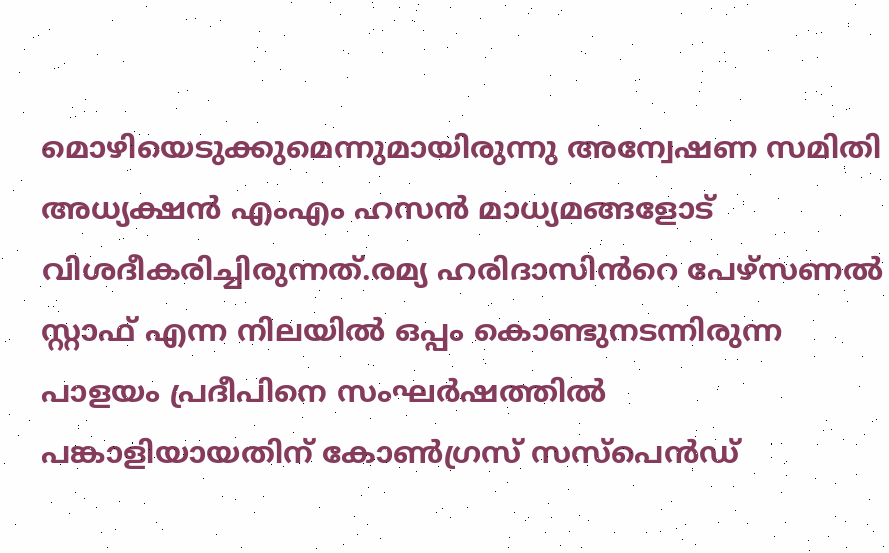മൊഴിയെടുക്കുമെന്നുമായിരുന്നു അന്വേഷണ സമിതി അധ്യക്ഷൻ എംഎം ഹസൻ മാധ്യമങ്ങളോട് വിശദീകരിച്ചിരുന്നത്.രമ്യ ഹരിദാസിൻറെ പേഴ്സണൽ സ്റ്റാഫ് എന്ന നിലയിൽ ഒപ്പം കൊണ്ടുനടന്നിരുന്ന പാളയം പ്രദീപിനെ സംഘർഷത്തിൽ പങ്കാളിയായതിന് കോൺഗ്രസ് സസ്പെൻഡ്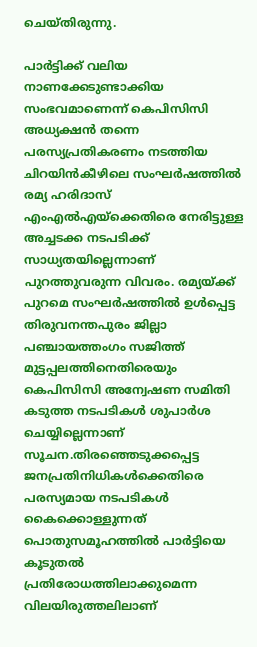ചെയ്തിരുന്നു.

പാർട്ടിക്ക് വലിയ നാണക്കേടുണ്ടാക്കിയ സംഭവമാണെന്ന് കെപിസിസി അധ്യക്ഷൻ തന്നെ പരസ്യപ്രതികരണം നടത്തിയ ചിറയിൻകീഴിലെ സംഘർഷത്തിൽ രമ്യ ഹരിദാസ് എംഎൽഎയ്ക്കെതിരെ നേരിട്ടുള്ള അച്ചടക്ക നടപടിക്ക് സാധ്യതയില്ലെന്നാണ് പുറത്തുവരുന്ന വിവരം. രമ്യയ്ക്ക് പുറമെ സംഘർഷത്തിൽ ഉൾപ്പെട്ട തിരുവനന്തപുരം ജില്ലാ പഞ്ചായത്തംഗം സജിത്ത് മുട്ടപ്പലത്തിനെതിരെയും കെപിസിസി അന്വേഷണ സമിതി കടുത്ത നടപടികൾ ശുപാർശ ചെയ്യില്ലെന്നാണ് സൂചന.തിരഞ്ഞെടുക്കപ്പെട്ട ജനപ്രതിനിധികൾക്കെതിരെ പരസ്യമായ നടപടികൾ കൈക്കൊള്ളുന്നത് പൊതുസമൂഹത്തിൽ പാർട്ടിയെ കൂടുതൽ പ്രതിരോധത്തിലാക്കുമെന്ന വിലയിരുത്തലിലാണ്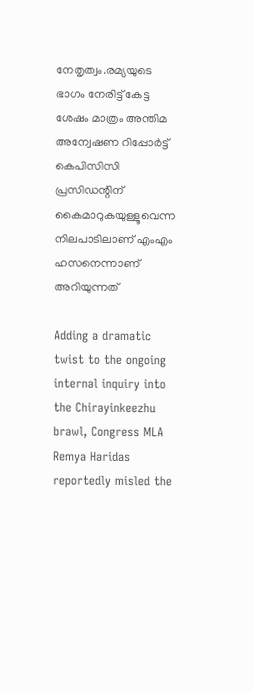നേതൃത്വം.രമ്യയുടെ ഭാഗം നേരിട്ട് കേട്ട ശേഷം മാത്രം അന്തിമ അന്വേഷണ റിപ്പോർട്ട് കെപിസിസി പ്രസിഡന്റിന് കൈമാറുകയുള്ളൂവെന്ന നിലപാടിലാണ് എംഎം ഹസനെന്നാണ് അറിയുന്നത്

Adding a dramatic twist to the ongoing internal inquiry into the Chirayinkeezhu brawl, Congress MLA Remya Haridas reportedly misled the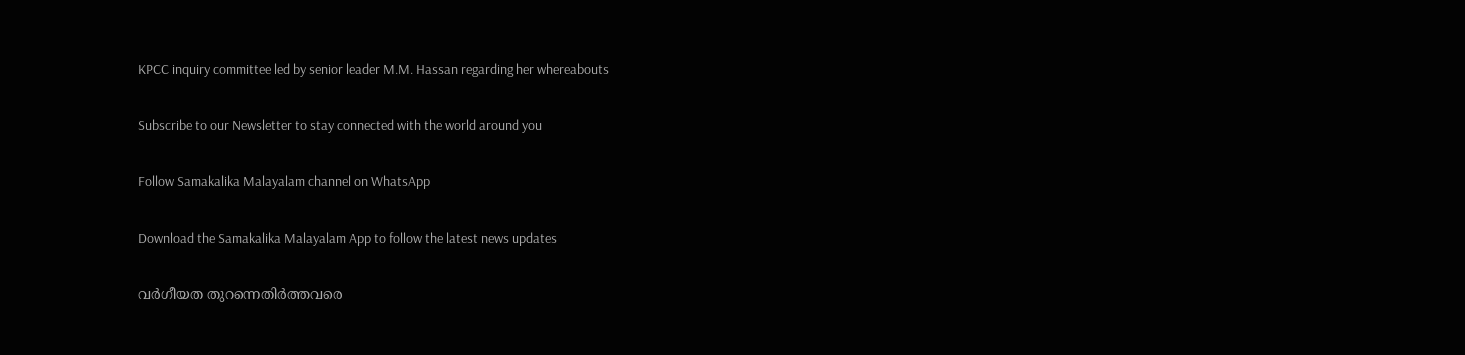KPCC inquiry committee led by senior leader M.M. Hassan regarding her whereabouts

Subscribe to our Newsletter to stay connected with the world around you

Follow Samakalika Malayalam channel on WhatsApp

Download the Samakalika Malayalam App to follow the latest news updates

വർഗീയത തുറന്നെതിർത്തവരെ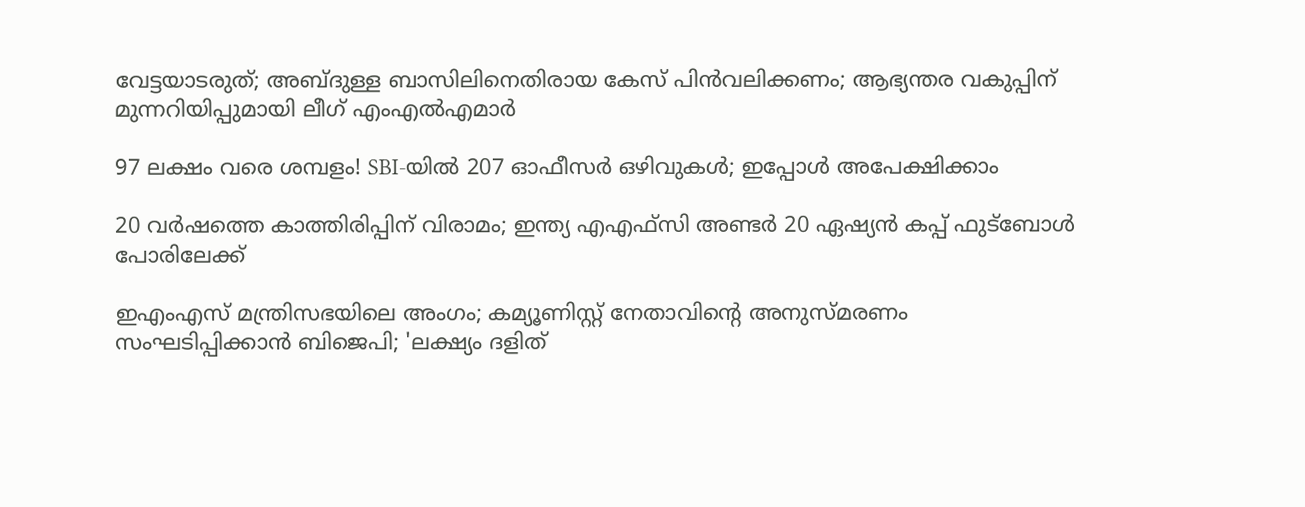വേട്ടയാടരുത്; അബ്‌ദുള്ള ബാസിലിനെതിരായ കേസ് പിൻവലിക്കണം; ആഭ്യന്തര വകുപ്പിന് മുന്നറിയിപ്പുമായി ലീഗ് എംഎൽഎമാർ

97 ലക്ഷം വരെ ശമ്പളം! SBI-യിൽ 207 ഓഫീസർ ഒഴിവുകൾ; ഇപ്പോൾ അപേക്ഷിക്കാം

20 വർഷത്തെ കാത്തിരിപ്പിന് വിരാമം; ഇന്ത്യ എഎഫ്സി അണ്ടർ 20 ഏഷ്യൻ കപ്പ് ഫുട്ബോൾ പോരിലേക്ക്

ഇഎംഎസ് മന്ത്രിസഭയിലെ അംഗം; കമ്യൂണിസ്റ്റ് നേതാവിന്റെ അനുസ്മരണം സംഘടിപ്പിക്കാന്‍ ബിജെപി; 'ലക്ഷ്യം ദളിത്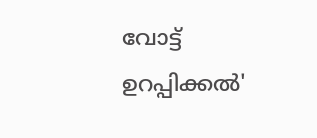വോട്ട് ഉറപ്പിക്കല്‍'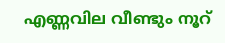എണ്ണവില വീണ്ടും നൂറ്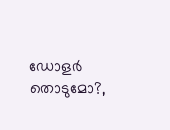ഡോളര്‍ തൊടുമോ?,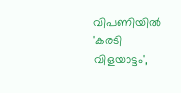വിപണിയില്‍ 'കരടി വിളയാട്ടം',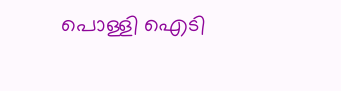പൊള്ളി ഐടി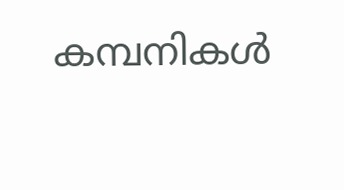കമ്പനികള്‍